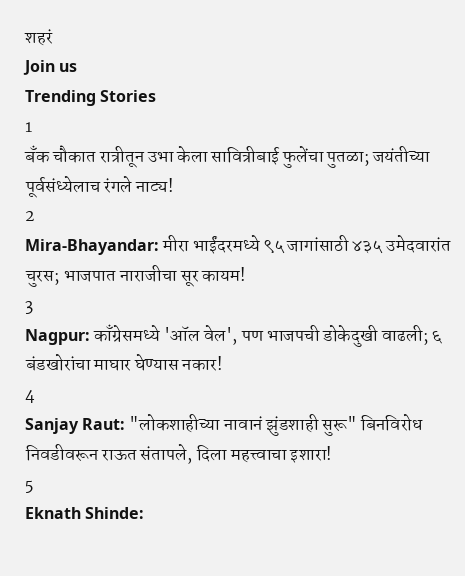शहरं
Join us
Trending Stories
1
बँक चौकात रात्रीतून उभा केला सावित्रीबाई फुलेंचा पुतळा; जयंतीच्या पूर्वसंध्येलाच रंगले नाट्य!
2
Mira-Bhayandar: मीरा भाईंदरमध्ये ९५ जागांसाठी ४३५ उमेदवारांत चुरस; भाजपात नाराजीचा सूर कायम!
3
Nagpur: काँग्रेसमध्ये 'ऑल वेल', पण भाजपची डोकेदुखी वाढली; ६ बंडखोरांचा माघार घेण्यास नकार!
4
Sanjay Raut: "लोकशाहीच्या नावानं झुंडशाही सुरू" बिनविरोध निवडीवरून राऊत संतापले, दिला महत्त्वाचा इशारा!
5
Eknath Shinde: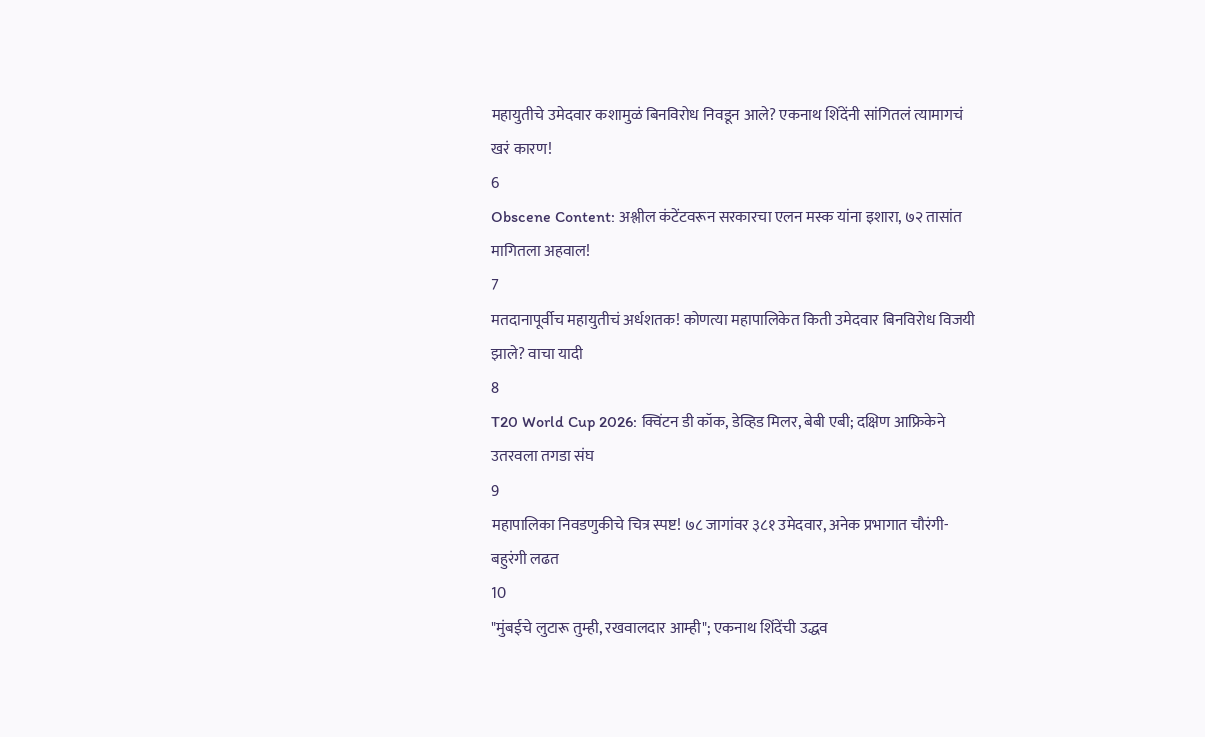महायुतीचे उमेदवार कशामुळं बिनविरोध निवडून आले? एकनाथ शिंदेंनी सांगितलं त्यामागचं खरं कारण!
6
Obscene Content: अश्लील कंटेंटवरून सरकारचा एलन मस्क यांना इशारा, ७२ तासांत मागितला अहवाल!
7
मतदानापूर्वीच महायुतीचं अर्धशतक! कोणत्या महापालिकेत किती उमेदवार बिनविरोध विजयी झाले? वाचा यादी
8
T20 World Cup 2026: क्विंटन डी कॉक, डेव्हिड मिलर, बेबी एबी; दक्षिण आफ्रिकेने उतरवला तगडा संघ
9
महापालिका निवडणुकीचे चित्र स्पष्ट! ७८ जागांवर ३८१ उमेदवार, अनेक प्रभागात चौरंगी-बहुरंगी लढत
10
"मुंबईचे लुटारू तुम्ही, रखवालदार आम्ही"; एकनाथ शिंदेंची उद्धव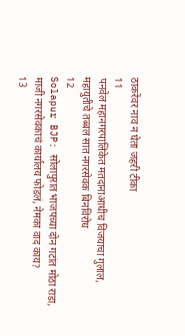ठाकरेंवर नाव न घेता जहरी टीका
11
पनवेल महानगरपालिकेत मतदानाआधीच विजयाचा गुलाल, महायुतीचे तब्बल सात नगरसेवक बिनविरोध
12
Solapur BJP: सोलापुरात भाजपच्या दोन गटांत मोठा राडा, माजी नगरसेवकाचं कार्यालय फोडलं, नेमका वाद काय?
13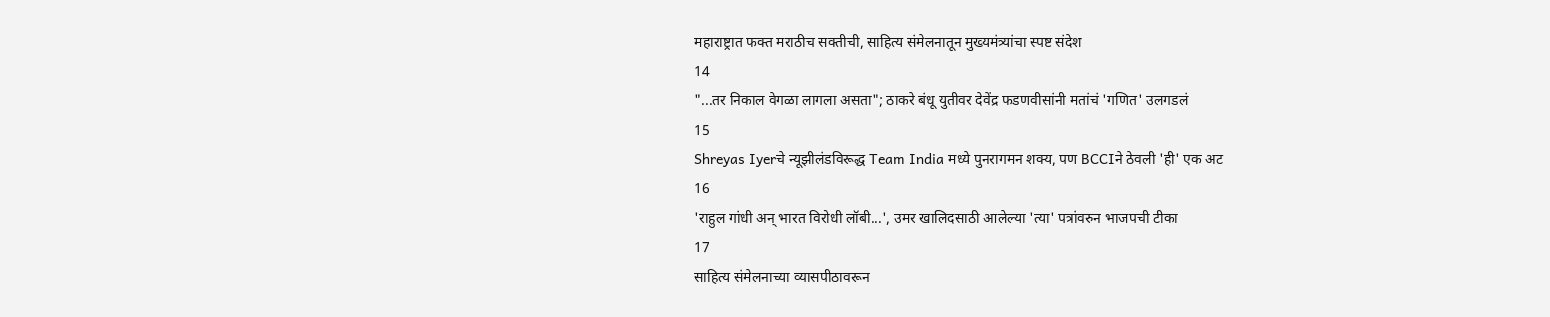महाराष्ट्रात फक्त मराठीच सक्तीची, साहित्य संमेलनातून मुख्यमंत्र्यांचा स्पष्ट संदेश
14
"...तर निकाल वेगळा लागला असता"; ठाकरे बंधू युतीवर देवेंद्र फडणवीसांनी मतांचं 'गणित' उलगडलं
15
Shreyas Iyerचे न्यूझीलंडविरूद्ध Team India मध्ये पुनरागमन शक्य, पण BCCIने ठेवली 'ही' एक अट
16
'राहुल गांधी अन् भारत विरोधी लॉबी...', उमर खालिदसाठी आलेल्या 'त्या' पत्रांवरुन भाजपची टीका
17
साहित्य संमेलनाच्या व्यासपीठावरून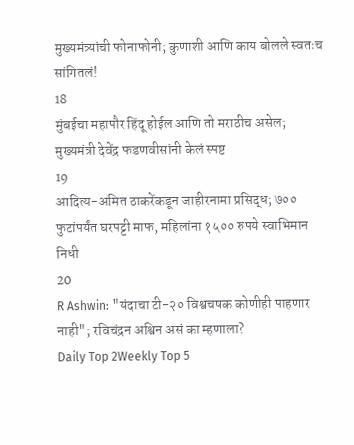मुख्यमंत्र्यांची फोनाफोनी; कुणाशी आणि काय बोलले स्वतःच सांगितलं!
18
मुंबईचा महापौर हिंदू होईल आणि तो मराठीच असेल; मुख्यमंत्री देवेंद्र फडणवीसांनी केलं स्पष्ट
19
आदित्य-अमित ठाकरेंकडून जाहीरनामा प्रसिद्ध; ७०० फुटांपर्यंत घरपट्टी माफ, महिलांना १५०० रुपये स्वाभिमान निधी
20
R Ashwin: "यंदाचा टी-२० विश्वचषक कोणीही पाहणार नाही"; रविचंद्रन अश्विन असं का म्हणाला?
Daily Top 2Weekly Top 5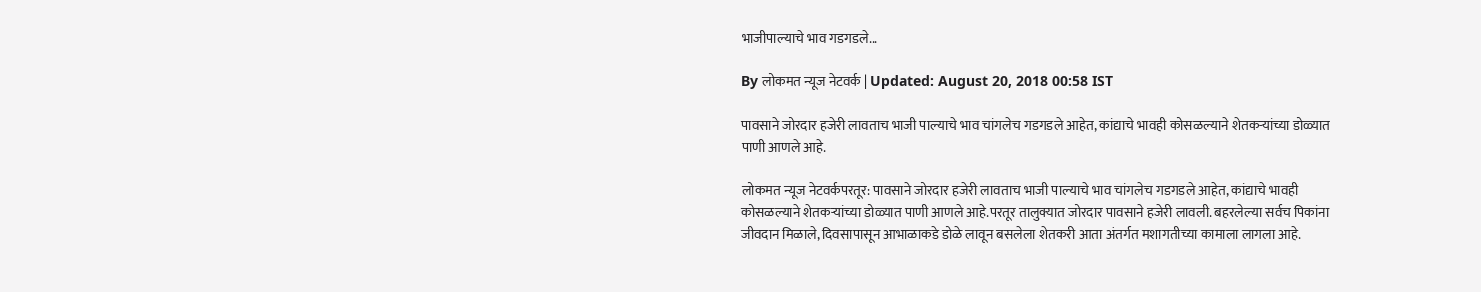भाजीपाल्याचे भाव गडगडले...

By लोकमत न्यूज नेटवर्क | Updated: August 20, 2018 00:58 IST

पावसाने जोरदार हजेरी लावताच भाजी पाल्याचे भाव चांगलेच गडगडले आहेत, कांद्याचे भावही कोसळल्याने शेतकऱ्यांच्या डोळ्यात पाणी आणले आहे.

लोकमत न्यूज नेटवर्कपरतूर: पावसाने जोरदार हजेरी लावताच भाजी पाल्याचे भाव चांगलेच गडगडले आहेत, कांद्याचे भावही कोसळल्याने शेतकऱ्यांच्या डोळ्यात पाणी आणले आहे.परतूर तालुक्यात जोरदार पावसाने हजेरी लावली. बहरलेल्या सर्वच पिकांना जीवदान मिळाले, दिवसापासून आभाळाकडे डोळे लावून बसलेला शेतकरी आता अंतर्गत मशागतीच्या कामाला लागला आहे.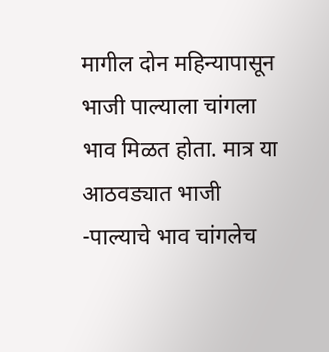मागील दोन महिन्यापासून भाजी पाल्याला चांगला भाव मिळत होता. मात्र या आठवड्यात भाजी -पाल्याचे भाव चांगलेच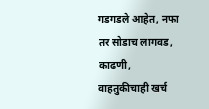गडगडले आहेत, नफा तर सोडाच लागवड, काढणी, वाहतुकीचाही खर्च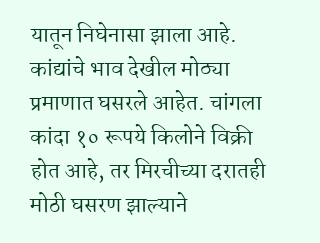यातून निघेनासा झाला आहे. कांद्यांचे भाव देखील मोठ्या प्रमाणात घसरले आहेत. चांगला कांदा १० रूपये किलोने विक्री होत आहे, तर मिरचीच्या दरातही मोठी घसरण झाल्याने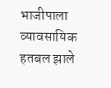भाजीपाला व्यावसायिक हतबल झाले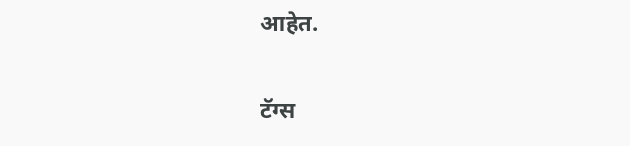आहेत.

टॅग्स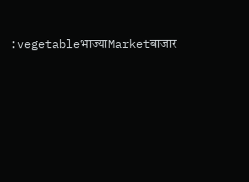:vegetableभाज्याMarketबाजार